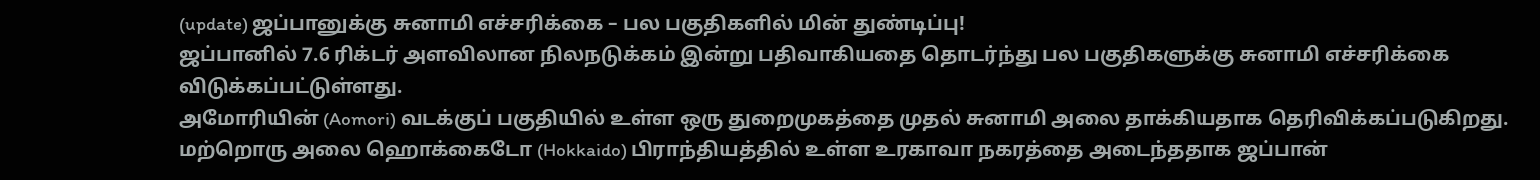(update) ஜப்பானுக்கு சுனாமி எச்சரிக்கை – பல பகுதிகளில் மின் துண்டிப்பு!
ஜப்பானில் 7.6 ரிக்டர் அளவிலான நிலநடுக்கம் இன்று பதிவாகியதை தொடர்ந்து பல பகுதிகளுக்கு சுனாமி எச்சரிக்கை விடுக்கப்பட்டுள்ளது.
அமோரியின் (Aomori) வடக்குப் பகுதியில் உள்ள ஒரு துறைமுகத்தை முதல் சுனாமி அலை தாக்கியதாக தெரிவிக்கப்படுகிறது.
மற்றொரு அலை ஹொக்கைடோ (Hokkaido) பிராந்தியத்தில் உள்ள உரகாவா நகரத்தை அடைந்ததாக ஜப்பான்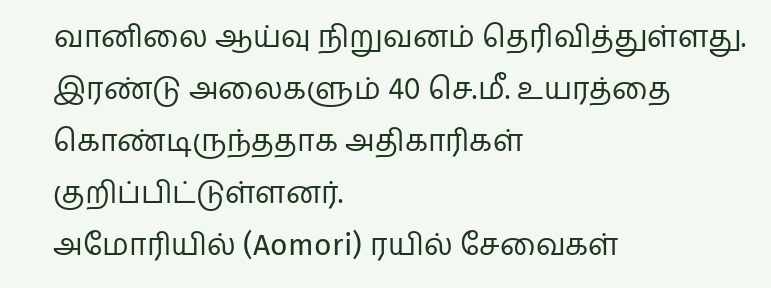வானிலை ஆய்வு நிறுவனம் தெரிவித்துள்ளது.
இரண்டு அலைகளும் 40 செ.மீ. உயரத்தை கொண்டிருந்ததாக அதிகாரிகள் குறிப்பிட்டுள்ளனர்.
அமோரியில் (Aomori) ரயில் சேவைகள்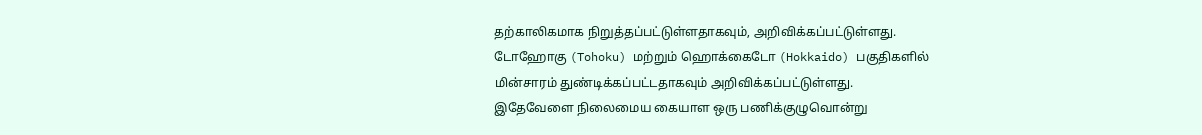தற்காலிகமாக நிறுத்தப்பட்டுள்ளதாகவும், அறிவிக்கப்பட்டுள்ளது.
டோஹோகு (Tohoku) மற்றும் ஹொக்கைடோ (Hokkaido) பகுதிகளில் மின்சாரம் துண்டிக்கப்பட்டதாகவும் அறிவிக்கப்பட்டுள்ளது.
இதேவேளை நிலைமைய கையாள ஒரு பணிக்குழுவொன்று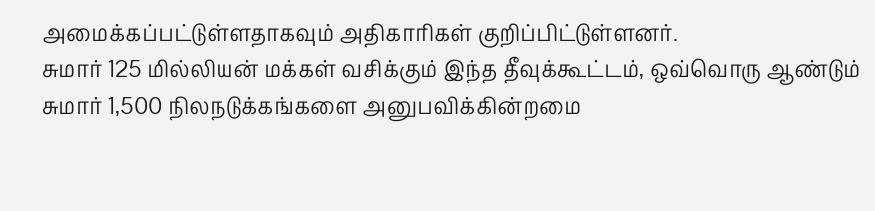அமைக்கப்பட்டுள்ளதாகவும் அதிகாரிகள் குறிப்பிட்டுள்ளனர்.
சுமார் 125 மில்லியன் மக்கள் வசிக்கும் இந்த தீவுக்கூட்டம், ஒவ்வொரு ஆண்டும் சுமார் 1,500 நிலநடுக்கங்களை அனுபவிக்கின்றமை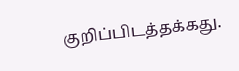குறிப்பிடத்தக்கது.